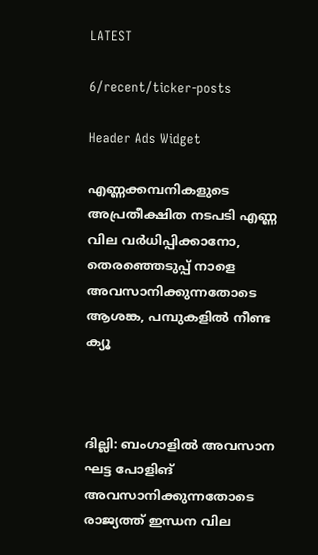LATEST

6/recent/ticker-posts

Header Ads Widget

എണ്ണക്കമ്പനികളുടെ അപ്രതീക്ഷിത നടപടി എണ്ണ വില വര്‍ധിപ്പിക്കാനോ, തെരഞ്ഞെടുപ്പ് നാളെ അവസാനിക്കുന്നതോടെ ആശങ്ക, പമ്പുകളില്‍ നീണ്ട ക്യൂ



ദില്ലി: ബംഗാളില്‍ അവസാന ഘട്ട പോളിങ് അവസാനിക്കുന്നതോടെ രാജ്യത്ത് ഇന്ധന വില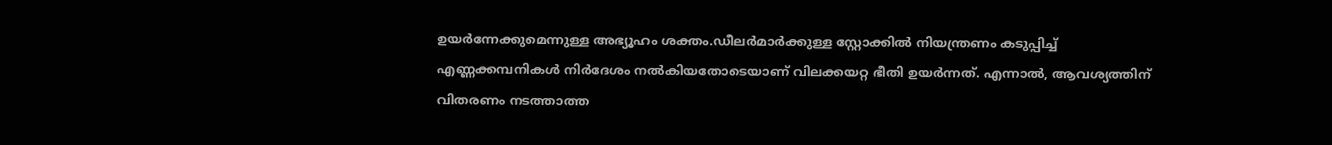ഉയർന്നേക്കുമെന്നുള്ള അഭ്യൂഹം ശക്തം.ഡീലർമാർക്കുള്ള സ്റ്റോക്കില്‍ നിയന്ത്രണം കടുപ്പിച്ച്‌ എണ്ണക്കമ്പനികള്‍ നിർദേശം നല്‍കിയതോടെയാണ് വിലക്കയറ്റ ഭീതി ഉയർന്നത്. എന്നാല്‍, ആവശ്യത്തിന് വിതരണം നടത്താത്ത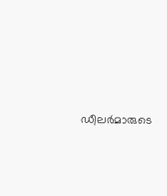ഡീലർമാരുടെ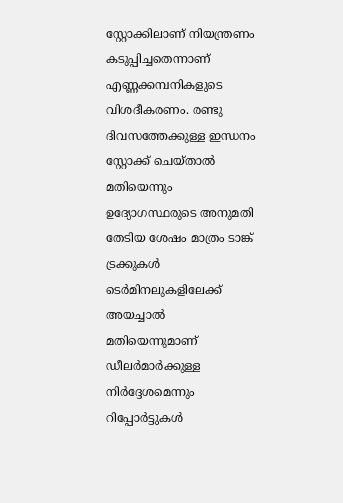സ്റ്റോക്കിലാണ് നിയന്ത്രണം കടുപ്പിച്ചതെന്നാണ് എണ്ണക്കമ്പനികളുടെ വിശദീകരണം. രണ്ടു ദിവസത്തേക്കുള്ള ഇന്ധനം സ്റ്റോക്ക് ചെയ്താല്‍ മതിയെന്നും ഉദ്യോഗസ്ഥരുടെ അനുമതി തേടിയ ശേഷം മാത്രം ടാങ്ക് ട്രക്കുകള്‍ ടെർമിനലുകളിലേക്ക് അയച്ചാല്‍ മതിയെന്നുമാണ് ഡീലർമാർക്കുള്ള നിർദ്ദേശമെന്നും റിപ്പോർട്ടുകള്‍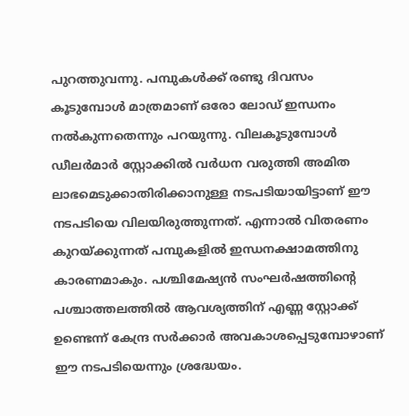പുറത്തുവന്നു. പമ്പുകള്‍ക്ക് രണ്ടു ദിവസം കൂടുമ്പോള്‍ മാത്രമാണ് ഒരോ ലോഡ് ഇന്ധനം നല്‍കുന്നതെന്നും പറയുന്നു. വിലകൂടുമ്പോള്‍ ഡീലർമാർ സ്റ്റോക്കില്‍ വർധന വരുത്തി അമിത ലാഭമെടുക്കാതിരിക്കാനുള്ള നടപടിയായിട്ടാണ് ഈ നടപടിയെ വിലയിരുത്തുന്നത്. എന്നാല്‍ വിതരണം കുറയ്ക്കുന്നത് പമ്പുകളില്‍ ഇന്ധനക്ഷാമത്തിനു കാരണമാകും. പശ്ചിമേഷ്യൻ സംഘർഷത്തിന്റെ പശ്ചാത്തലത്തില്‍ ആവശ്യത്തിന് എണ്ണ സ്റ്റോക്ക് ഉണ്ടെന്ന് കേന്ദ്ര സർക്കാർ അവകാശപ്പെടുമ്പോഴാണ് ഈ നടപടിയെന്നും ശ്രദ്ധേയം.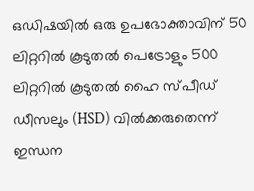ഒഡിഷയില്‍ ഒരു ഉപഭോക്താവിന് 50 ലിറ്ററില്‍ കൂടുതല്‍ പെട്രോളും 500 ലിറ്ററില്‍ കൂടുതല്‍ ഹൈ സ്പീഡ് ഡീസലും (HSD) വില്‍ക്കരുതെന്ന് ഇന്ധന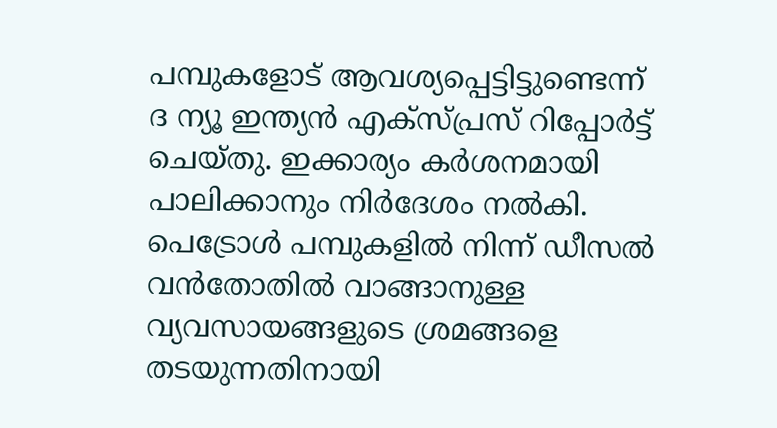പമ്പുകളോട് ആവശ്യപ്പെട്ടിട്ടുണ്ടെന്ന് ദ ന്യൂ ഇന്ത്യൻ എക്സ്പ്രസ് റിപ്പോർട്ട് ചെയ്തു. ഇക്കാര്യം കർശനമായി പാലിക്കാനും നിർദേശം നല്‍കി. പെട്രോള്‍ പമ്പുകളില്‍ നിന്ന് ഡീസല്‍ വൻതോതില്‍ വാങ്ങാനുള്ള വ്യവസായങ്ങളുടെ ശ്രമങ്ങളെ തടയുന്നതിനായി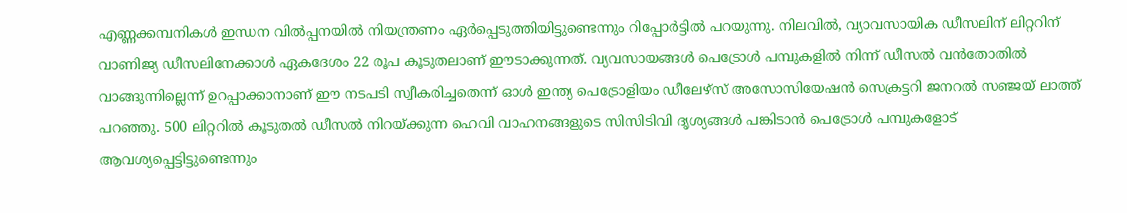എണ്ണക്കമ്പനികള്‍ ഇന്ധന വില്‍പ്പനയില്‍ നിയന്ത്രണം ഏർപ്പെടുത്തിയിട്ടുണ്ടെന്നും റിപ്പോർട്ടില്‍ പറയുന്നു. നിലവില്‍, വ്യാവസായിക ഡീസലിന് ലിറ്ററിന് വാണിജ്യ ഡീസലിനേക്കാള്‍ ഏകദേശം 22 രൂപ കൂടുതലാണ് ഈടാക്കുന്നത്. വ്യവസായങ്ങള്‍ പെട്രോള്‍ പമ്പുകളില്‍ നിന്ന് ഡീസല്‍ വൻതോതില്‍ വാങ്ങുന്നില്ലെന്ന് ഉറപ്പാക്കാനാണ് ഈ നടപടി സ്വീകരിച്ചതെന്ന് ഓള്‍ ഇന്ത്യ പെട്രോളിയം ഡീലേഴ്‌സ് അസോസിയേഷൻ സെക്രട്ടറി ജനറല്‍ സഞ്ജയ് ലാത്ത് പറഞ്ഞു. 500 ലിറ്ററില്‍ കൂടുതല്‍ ഡീസല്‍ നിറയ്ക്കുന്ന ഹെവി വാഹനങ്ങളുടെ സിസിടിവി ദൃശ്യങ്ങള്‍ പങ്കിടാൻ പെട്രോള്‍ പമ്പുകളോട് ആവശ്യപ്പെട്ടിട്ടുണ്ടെന്നും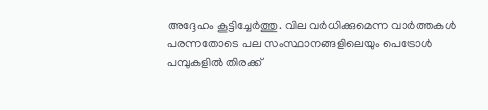അദ്ദേഹം കൂട്ടിച്ചേർത്തു. വില വര്‍ധിക്കുമെന്ന വാര്‍ത്തകള്‍ പരന്നതോടെ പല സംസ്ഥാനങ്ങളിലെയും പെട്രോള്‍ പമ്പുകളില്‍ തിരക്ക്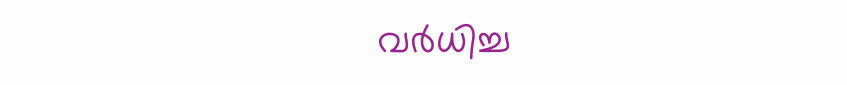വര്‍ധിച്ച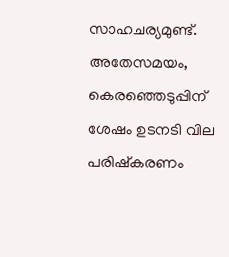സാഹചര്യമുണ്ട്. അതേസമയം, കെരഞ്ഞെടുപ്പിന് ശേഷം ഉടനടി വില പരിഷ്കരണം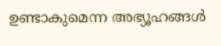ഉണ്ടാകുമെന്ന അഭ്യൂഹങ്ങള്‍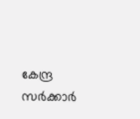കേന്ദ്ര സർക്കാർ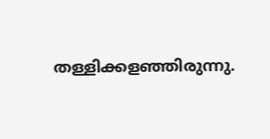തള്ളിക്കളഞ്ഞിരുന്നു.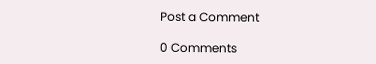Post a Comment

0 Comments